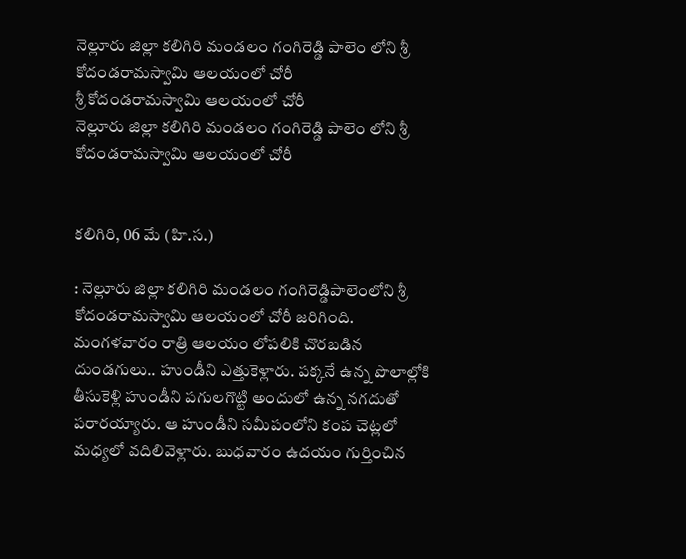నెల్లూరు జిల్లా కలిగిరి మండలం గంగిరెడ్డి పాలెం లోని శ్రీ కోదండరామస్వామి ఆలయంలో చోరీ
శ్రీ కోదండరామస్వామి ఆలయంలో చోరీ
నెల్లూరు జిల్లా కలిగిరి మండలం గంగిరెడ్డి పాలెం లోని శ్రీ కోదండరామస్వామి ఆలయంలో చోరీ


కలిగిరి, 06 మే (హి.స.)

: నెల్లూరు జిల్లా కలిగిరి మండలం గంగిరెడ్డిపాలెంలోని శ్రీ కోదండరామస్వామి ఆలయంలో చోరీ జరిగింది. మంగళవారం రాత్రి ఆలయం లోపలికి చొరబడిన దుండగులు.. హుండీని ఎత్తుకెళ్లారు. పక్కనే ఉన్న పొలాల్లోకి తీసుకెళ్లి హుండీని పగులగొట్టి అందులో ఉన్న నగదుతో పరారయ్యారు. ఆ హుండీని సమీపంలోని కంప చెట్లలో మధ్యలో వదిలివెళ్లారు. బుధవారం ఉదయం గుర్తించిన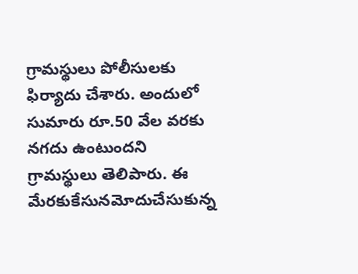గ్రామస్థులు పోలీసులకు ఫిర్యాదు చేశారు. అందులో సుమారు రూ.50 వేల వరకు నగదు ఉంటుందని గ్రామస్థులు తెలిపారు. ఈ మేరకుకేసునమోదుచేసుకున్న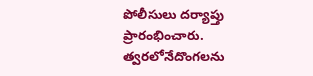పోలీసులు దర్యాప్తు ప్రారంభించారు. త్వరలోనేదొంగలను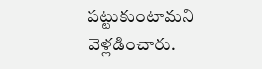పట్టుకుంటామని వెళ్లడించారు.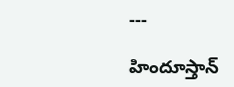---

హిందూస్తాన్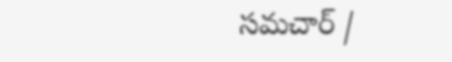సమచార్ /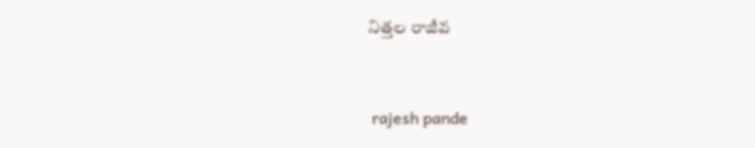నిత్తల రాజీవ


 rajesh pande